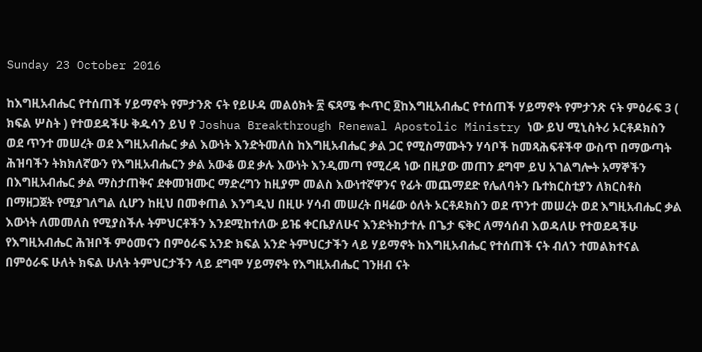Sunday 23 October 2016

ከእግዚአብሔር የተሰጠች ሃይማኖት የምታንጽ ናት የይሁዳ መልዕክት ፳ ፍጻሜ ቊጥር ፬ከእግዚአብሔር የተሰጠች ሃይማኖት የምታንጽ ናት ምዕራፍ 3 ( ክፍል ሦስት ) የተወደዳችሁ ቅዱሳን ይህ የ Joshua Breakthrough Renewal Apostolic Ministry ነው ይህ ሚኒስትሪ ኦርቶዶክስን ወደ ጥንተ መሠረት ወደ እግዚአብሔር ቃል እውነት እንድትመለስ ከእግዚአብሔር ቃል ጋር የሚስማሙትን ሃሳቦች ከመጻሕፍቶችዋ ውስጥ በማውጣት ሕዝባችን ትክክለኛውን የእግዚአብሔርን ቃል አውቆ ወደ ቃሉ እውነት እንዲመጣ የሚረዳ ነው በዚያው መጠን ደግሞ ይህ አገልግሎት አማኞችን በእግዚአብሔር ቃል ማስታጠቅና ደቀመዝሙር ማድረግን ከዚያም መልስ እውነተኛዋንና የፊት መጨማደድ የሌለባትን ቤተክርስቲያን ለክርስቶስ በማዘጋጀት የሚያገለግል ሲሆን ከዚህ በመቀጠል እንግዲህ በዚሁ ሃሳብ መሠረት በዛሬው ዕለት ኦርቶዶክስን ወደ ጥንተ መሠረት ወደ እግዚአብሔር ቃል እውነት ለመመለስ የሚያስችሉ ትምህርቶችን እንደሚከተለው ይዤ ቀርቤያለሁና እንድትከታተሉ በጌታ ፍቅር ለማሳሰብ እወዳለሁ የተወደዳችሁ የእግዚአብሔር ሕዝቦች ምዕመናን በምዕራፍ አንድ ክፍል አንድ ትምህርታችን ላይ ሃይማኖት ከእግዚአብሔር የተሰጠች ናት ብለን ተመልክተናል በምዕራፍ ሁለት ክፍል ሁለት ትምህርታችን ላይ ደግሞ ሃይማኖት የእግዚአብሔር ገንዘብ ናት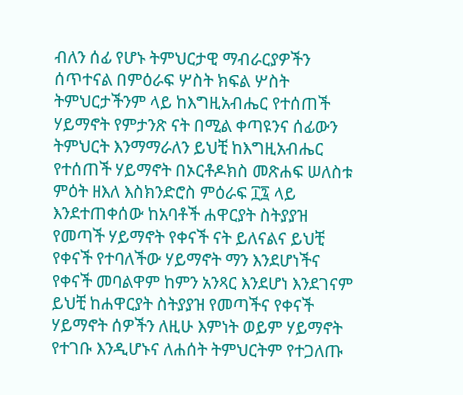ብለን ሰፊ የሆኑ ትምህርታዊ ማብራርያዎችን ሰጥተናል በምዕራፍ ሦስት ክፍል ሦስት ትምህርታችንም ላይ ከእግዚአብሔር የተሰጠች ሃይማኖት የምታንጽ ናት በሚል ቀጣዩንና ሰፊውን ትምህርት እንማማራለን ይህቺ ከእግዚአብሔር የተሰጠች ሃይማኖት በኦርቶዶክስ መጽሐፍ ሠለስቱ ምዕት ዘእለ እስክንድሮስ ምዕራፍ ፲፯ ላይ እንደተጠቀሰው ከአባቶች ሐዋርያት ስትያያዝ የመጣች ሃይማኖት የቀናች ናት ይለናልና ይህቺ የቀናች የተባለችው ሃይማኖት ማን እንደሆነችና የቀናች መባልዋም ከምን አንጻር እንደሆነ እንደገናም ይህቺ ከሐዋርያት ስትያያዝ የመጣችና የቀናች ሃይማኖት ሰዎችን ለዚሁ እምነት ወይም ሃይማኖት የተገቡ እንዲሆኑና ለሐሰት ትምህርትም የተጋለጡ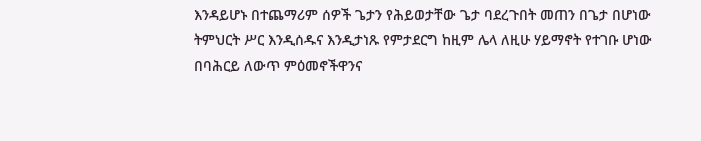እንዳይሆኑ በተጨማሪም ሰዎች ጌታን የሕይወታቸው ጌታ ባደረጉበት መጠን በጌታ በሆነው ትምህርት ሥር እንዲሰዱና እንዲታነጹ የምታደርግ ከዚም ሌላ ለዚሁ ሃይማኖት የተገቡ ሆነው በባሕርይ ለውጥ ምዕመኖችዋንና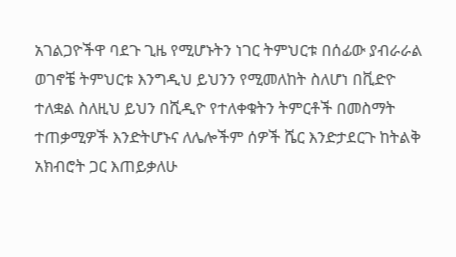አገልጋዮችዋ ባደጉ ጊዜ የሚሆኑትን ነገር ትምህርቱ በሰፊው ያብራራል ወገኖቼ ትምህርቱ እንግዲህ ይህንን የሚመለከት ስለሆነ በቪድዮ ተለቋል ስለዚህ ይህን በሺዲዮ የተለቀቁትን ትምርቶች በመስማት ተጠቃሚዎች እንድትሆኑና ለሌሎችም ሰዎች ሼር እንድታደርጉ ከትልቅ አክብሮት ጋር እጠይቃለሁ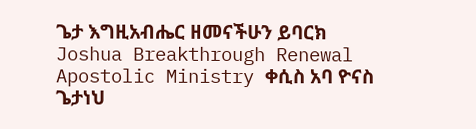ጌታ እግዚአብሔር ዘመናችሁን ይባርክ Joshua Breakthrough Renewal Apostolic Ministry ቀሲስ አባ ዮናስ ጌታነህ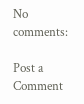No comments:

Post a Comment